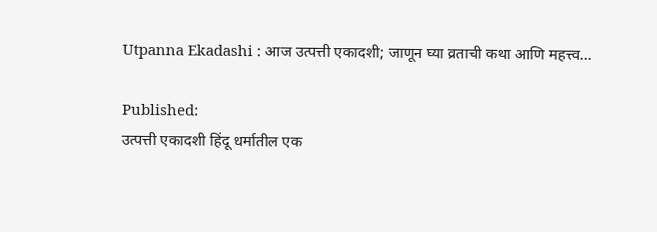Utpanna Ekadashi : आज उत्पत्ती एकादशी; जाणून घ्या व्रताची कथा आणि महत्त्व…

Published:
उत्पत्ती एकादशी हिंदू धर्मातील एक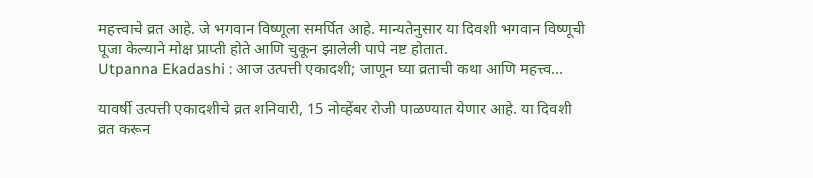महत्त्वाचे व्रत आहे. जे भगवान विष्णूला समर्पित आहे. मान्यतेनुसार या दिवशी भगवान विष्णूची पूजा केल्याने मोक्ष प्राप्ती होते आणि चुकून झालेली पापे नष्ट होतात.
Utpanna Ekadashi : आज उत्पत्ती एकादशी; जाणून घ्या व्रताची कथा आणि महत्त्व…

यावर्षी उत्पत्ती एकादशीचे व्रत शनिवारी, 15 नोव्हेंबर रोजी पाळण्यात येणार आहे. या दिवशी व्रत करून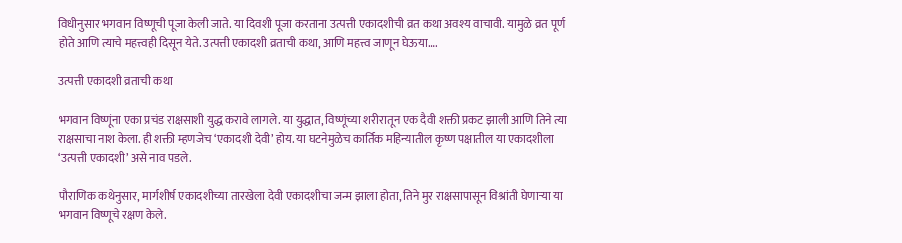विधीनुसार भगवान विष्णूची पूजा केली जाते. या दिवशी पूजा करताना उत्पत्ती एकादशीची व्रत कथा अवश्य वाचावी. यामुळे व्रत पूर्ण होते आणि त्याचे महत्त्वही दिसून येते. उत्पत्ती एकादशी व्रताची कथा, आणि महत्त्व जाणून घेऊया….

उत्पत्ती एकादशी व्रताची कथा

भगवान विष्णूंना एका प्रचंड राक्षसाशी युद्ध करावे लागले. या युद्धात, विष्णूंच्या शरीरातून एक दैवी शक्ती प्रकट झाली आणि तिने त्या राक्षसाचा नाश केला. ही शक्ती म्हणजेच ‘एकादशी देवी’ होय. या घटनेमुळेच कार्तिक महिन्यातील कृष्ण पक्षातील या एकादशीला ‘उत्पत्ती एकादशी’ असे नाव पडले.

पौराणिक कथेनुसार, मार्गशीर्ष एकादशीच्या तारखेला देवी एकादशीचा जन्म झाला होता, तिने मुर राक्षसापासून विश्रांती घेणाऱ्या या भगवान विष्णूचे रक्षण केले.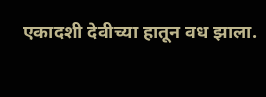एकादशी देवीच्या हातून वध झाला.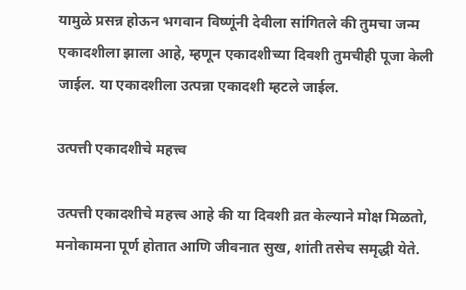यामुळे प्रसन्न होऊन भगवान विष्णूंनी देवीला सांगितले की तुमचा जन्म एकादशीला झाला आहे, म्हणून एकादशीच्या दिवशी तुमचीही पूजा केली जाईल. या एकादशीला उत्पन्ना एकादशी म्हटले जाईल.

उत्पत्ती एकादशीचे महत्त्व

उत्पत्ती एकादशीचे महत्त्व आहे की या दिवशी व्रत केल्याने मोक्ष मिळतो, मनोकामना पूर्ण होतात आणि जीवनात सुख, शांती तसेच समृद्धी येते.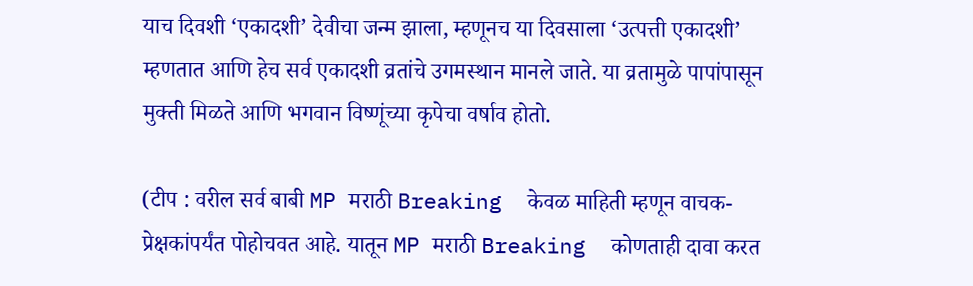याच दिवशी ‘एकादशी’ देवीचा जन्म झाला, म्हणूनच या दिवसाला ‘उत्पत्ती एकादशी’ म्हणतात आणि हेच सर्व एकादशी व्रतांचे उगमस्थान मानले जाते. या व्रतामुळे पापांपासून मुक्ती मिळते आणि भगवान विष्णूंच्या कृपेचा वर्षाव होतो.

(टीप : वरील सर्व बाबी MP मराठी Breaking  केवळ माहिती म्हणून वाचक-प्रेक्षकांपर्यंत पोहोचवत आहे. यातून MP मराठी Breaking  कोणताही दावा करत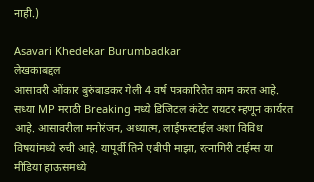नाही.)

Asavari Khedekar Burumbadkar
लेखकाबद्दल
आसावरी ओंकार बुरुंबाडकर गेली 4 वर्ष पत्रकारितेत काम करत आहे. सध्या MP मराठी Breaking मध्ये डिजिटल कंटेट रायटर म्हणून कार्यरत आहे. आसावरीला मनोरंजन, अध्यात्म, लाईफस्टाईल अशा विविध विषयांमध्ये रुची आहे. यापूर्वी तिने एबीपी माझा, रत्नागिरी टाईम्स या मीडिया हाऊसमध्ये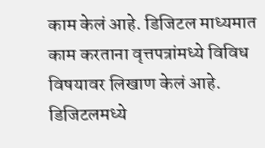काम केलं आहे. डिजिटल माध्यमात काम करताना वृत्तपत्रांमध्ये विविध विषयावर लिखाण केलं आहे. डिजिटलमध्ये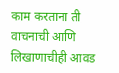काम करताना ती वाचनाची आणि लिखाणाचीही आवड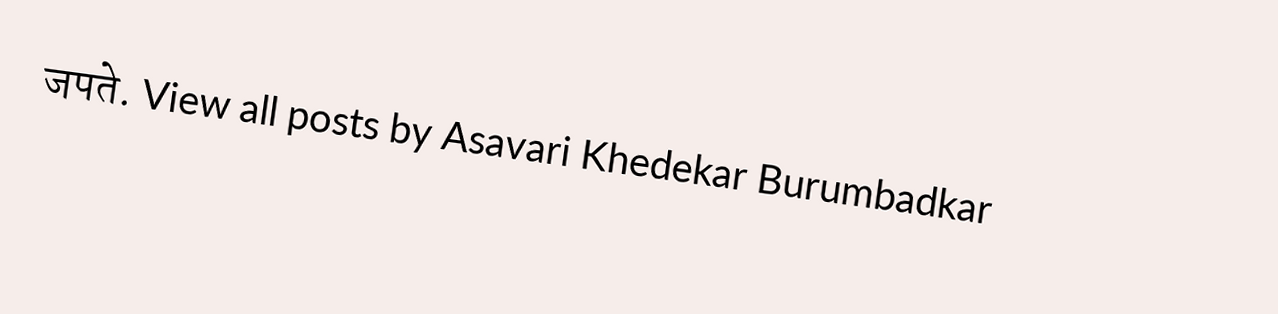जपते. View all posts by Asavari Khedekar Burumbadkar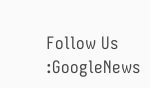Follow Us :GoogleNews